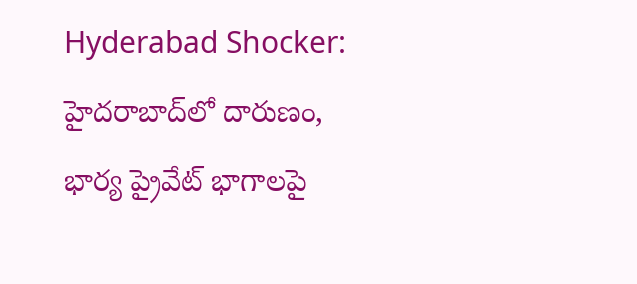Hyderabad Shocker: హైదరాబాద్‌లో దారుణం, భార్య ప్రైవేట్ భాగాలపై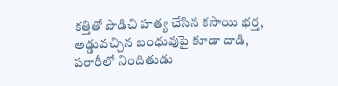కత్తితో పొడిచి హత్య చేసిన కసాయి భర్త, అడ్డువచ్చిన బంధువుపై కూడా దాడి, పరారీలో నిందితుడు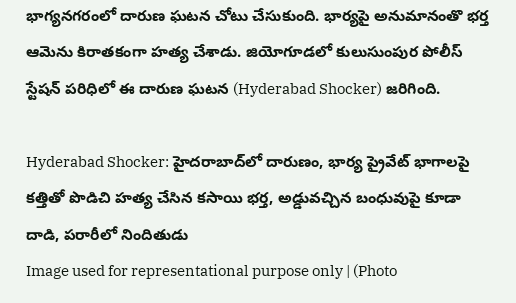భాగ్యనగరంలో దారుణ ఘటన చోటు చేసుకుంది. భార్యపై అనుమానంతొ భర్త ఆమెను కిరాతకంగా హత్య చేశాడు. జియోగూడలో కులుసుంపుర పోలీస్ స్టేషన్ పరిధిలో ఈ దారుణ ఘటన (Hyderabad Shocker) జరిగింది.

Hyderabad Shocker: హైదరాబాద్‌లో దారుణం, భార్య ప్రైవేట్ భాగాలపై కత్తితో పొడిచి హత్య చేసిన కసాయి భర్త, అడ్డువచ్చిన బంధువుపై కూడా దాడి, పరారీలో నిందితుడు
Image used for representational purpose only | (Photo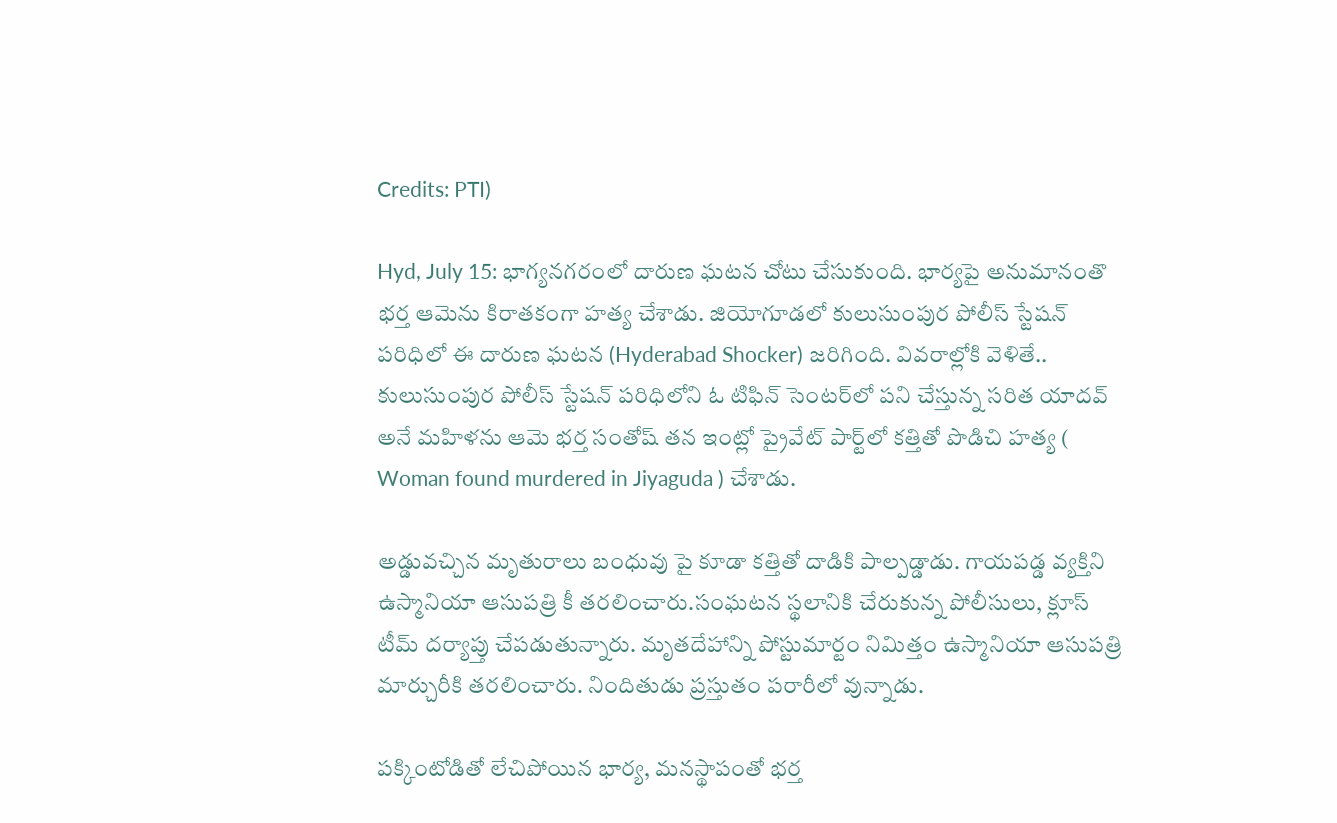Credits: PTI)

Hyd, July 15: భాగ్యనగరంలో దారుణ ఘటన చోటు చేసుకుంది. భార్యపై అనుమానంతొ భర్త ఆమెను కిరాతకంగా హత్య చేశాడు. జియోగూడలో కులుసుంపుర పోలీస్ స్టేషన్ పరిధిలో ఈ దారుణ ఘటన (Hyderabad Shocker) జరిగింది. వివరాల్లోకి వెళితే.. కులుసుంపుర పోలీస్ స్టేషన్ పరిధిలోని ఓ టిఫిన్ సెంటర్‌లో పని చేస్తున్న సరిత యాదవ్ అనే మహిళను ఆమె భర్త సంతోష్ తన ఇంట్లో ప్రైవేట్ పార్ట్‌లో కత్తితో పొడిచి హత్య ( Woman found murdered in Jiyaguda ) చేశాడు.

అడ్డువచ్చిన మృతురాలు బంధువు పై కూడా కత్తితో దాడికి పాల్పడ్డాడు. గాయపడ్డ వ్యక్తిని ఉస్మానియా ఆసుపత్రి కీ తరలించారు.సంఘటన స్థలానికి చేరుకున్న పోలీసులు, క్లూస్ టీమ్ దర్యాప్తు చేపడుతున్నారు. మృతదేహాన్ని పోస్టుమార్టం నిమిత్తం ఉస్మానియా ఆసుపత్రి మార్చురీకి తరలించారు. నిందితుడు ప్రస్తుతం పరారీలో వున్నాడు.

పక్కింటోడితో లేచిపోయిన భార్య, మనస్థాపంతో భర్త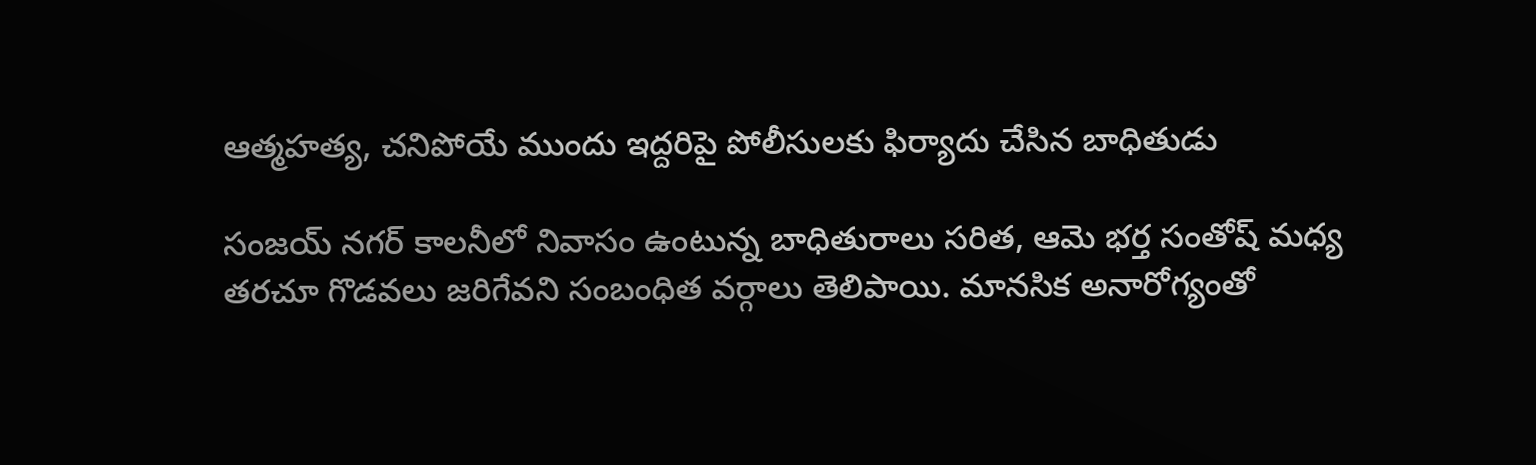ఆత్మహత్య, చనిపోయే ముందు ఇద్దరిపై పోలీసులకు ఫిర్యాదు చేసిన బాధితుడు

సంజయ్ నగర్ కాలనీలో నివాసం ఉంటున్న బాధితురాలు సరిత, ఆమె భర్త సంతోష్ మధ్య తరచూ గొడవలు జరిగేవని సంబంధిత వర్గాలు తెలిపాయి. మానసిక అనారోగ్యంతో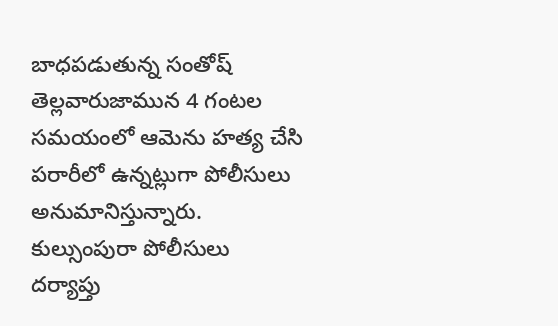బాధపడుతున్న సంతోష్ తెల్లవారుజామున 4 గంటల సమయంలో ఆమెను హత్య చేసి పరారీలో ఉన్నట్లుగా పోలీసులు అనుమానిస్తున్నారు. కుల్సుంపురా పోలీసులు దర్యాప్తు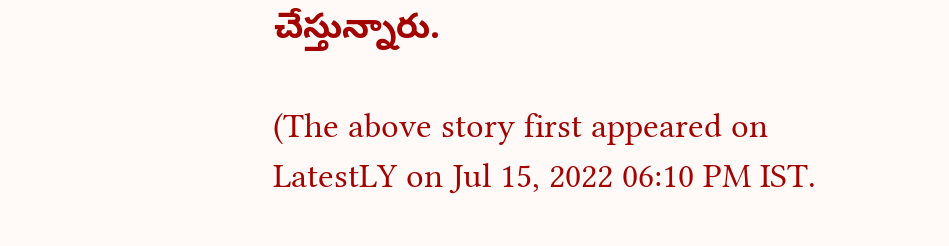చేస్తున్నారు.

(The above story first appeared on LatestLY on Jul 15, 2022 06:10 PM IST.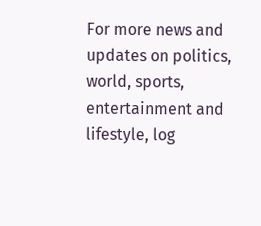For more news and updates on politics, world, sports, entertainment and lifestyle, log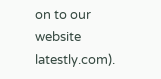on to our website latestly.com).